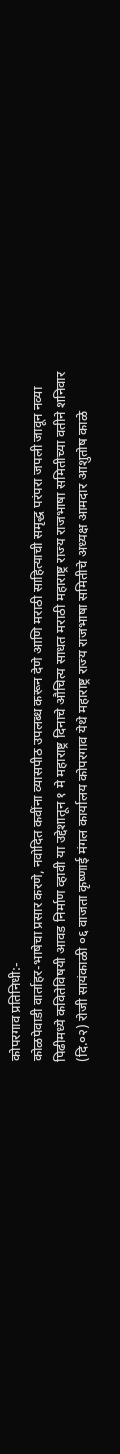कोपरगाव प्रतिनिधी:-
कोळपेवाडी वार्ताहर-भाषेचा प्रसार करणे, नवोदित कवींना व्यासपीठ उपलब्ध करून देणे आणि मराठी साहित्याची समृद्ध परंपरा जपली जावून नव्या पिढीमध्ये कवितेविषयी आवड निर्माण व्हावी या उद्देशातून १ मे महाराष्ट्र दिनाचे औचित्य साधत मराठी महाराष्ट्र राज्य राजभाषा समितीच्या वतीने शनिवार (दि.०२) रोजी सायंकाळी ०६ वाजता कृष्णाई मंगल कार्यालय कोपरगाव येथे महाराष्ट्र राज्य राजभाषा समितीचे अध्यक्ष आमदार आशुतोष काळे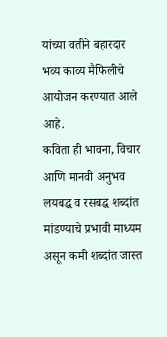यांच्या वतीने बहारदार भव्य काव्य मैफिलीचे आयोजन करण्यात आले आहे.
कविता ही भावना, विचार आणि मानवी अनुभव लयबद्ध व रसबद्ध शब्दांत मांडण्याचे प्रभावी माध्यम असून कमी शब्दांत जास्त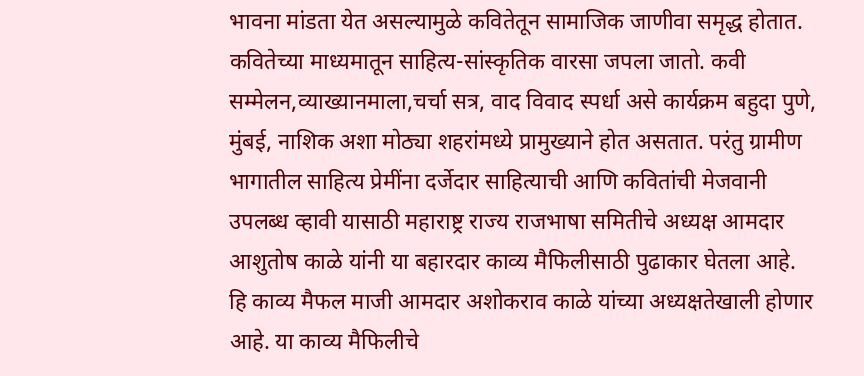भावना मांडता येत असल्यामुळे कवितेतून सामाजिक जाणीवा समृद्ध होतात. कवितेच्या माध्यमातून साहित्य-सांस्कृतिक वारसा जपला जातो. कवी सम्मेलन,व्याख्यानमाला,चर्चा सत्र, वाद विवाद स्पर्धा असे कार्यक्रम बहुदा पुणे, मुंबई, नाशिक अशा मोठ्या शहरांमध्ये प्रामुख्याने होत असतात. परंतु ग्रामीण भागातील साहित्य प्रेमींना दर्जेदार साहित्याची आणि कवितांची मेजवानी उपलब्ध व्हावी यासाठी महाराष्ट्र राज्य राजभाषा समितीचे अध्यक्ष आमदार आशुतोष काळे यांनी या बहारदार काव्य मैफिलीसाठी पुढाकार घेतला आहे.
हि काव्य मैफल माजी आमदार अशोकराव काळे यांच्या अध्यक्षतेखाली होणार आहे. या काव्य मैफिलीचे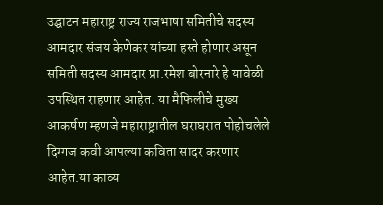उद्घाटन महाराष्ट्र राज्य राजभाषा समितीचे सदस्य आमदार संजय केणेकर यांच्या हस्ते होणार असून समिती सदस्य आमदार प्रा.रमेश बोरनारे हे यावेळी उपस्थित राहणार आहेत. या मैफिलीचे मुख्य आकर्षण म्हणजे महाराष्ट्रातील घराघरात पोहोचलेले दिग्गज कवी आपल्या कविता सादर करणार आहेत.या काव्य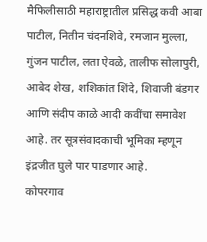मैफिलीसाठी महाराष्ट्रातील प्रसिद्ध कवी आबा पाटील, नितीन चंदनशिवे, रमजान मुल्ला, गुंजन पाटील, लता ऐवळे, तालीफ सोलापुरी, आबेद शेख, शशिकांत शिंदे, शिवाजी बंडगर आणि संदीप काळे आदी कवींचा समावेश आहे. तर सूत्रसंवादकाची भूमिका म्हणून इंद्रजीत घुले पार पाडणार आहे.
कोपरगाव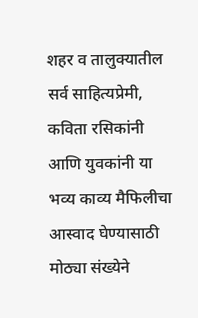शहर व तालुक्यातील सर्व साहित्यप्रेमी, कविता रसिकांनी आणि युवकांनी या भव्य काव्य मैफिलीचा आस्वाद घेण्यासाठी मोठ्या संख्येने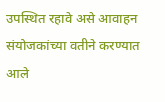उपस्थित रहावे असे आवाहन संयोजकांच्या वतीने करण्यात आले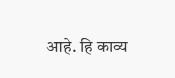आहे. हि काव्य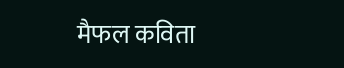मैफल कविता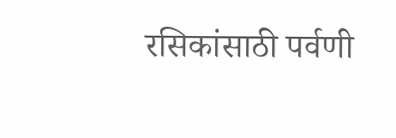रसिकांसाठी पर्वणी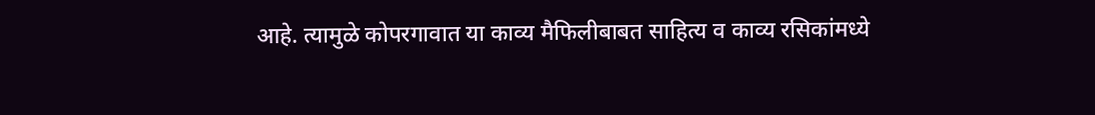आहे. त्यामुळे कोपरगावात या काव्य मैफिलीबाबत साहित्य व काव्य रसिकांमध्ये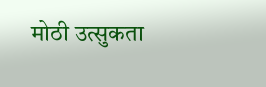मोठी उत्सुकता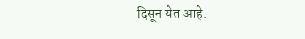दिसून येत आहे.